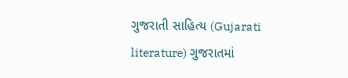ગુજરાતી સાહિત્ય (Gujarati literature) ગુજરાતમાં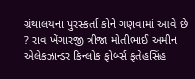ગ્રંથાલયના પુરસ્કર્તા કોને ગણવામાં આવે છે ? રાવ ખેંગારજી ત્રીજા મોતીભાઈ અમીન એલેકઝાન્ડર કિન્લોક ફોર્બ્સ ફતેહસિંહ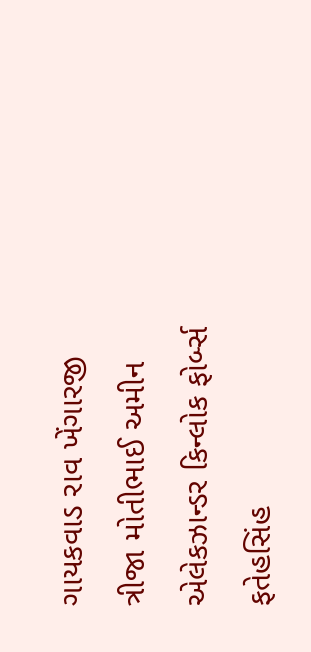ગાયકવાડ રાવ ખેંગારજી ત્રીજા મોતીભાઈ અમીન એલેકઝાન્ડર કિન્લોક ફોર્બ્સ ફતેહસિંહ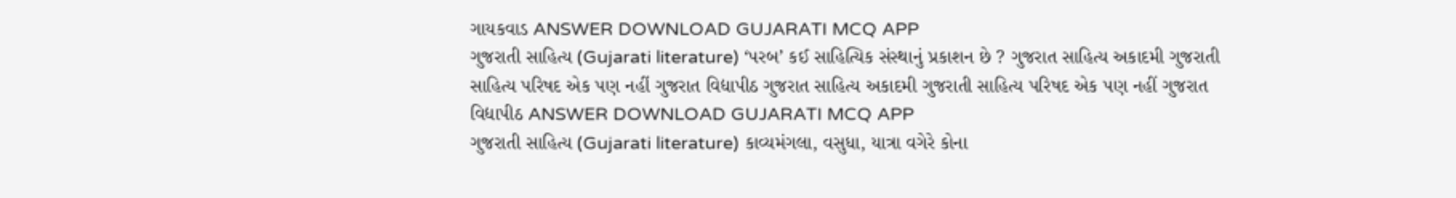ગાયકવાડ ANSWER DOWNLOAD GUJARATI MCQ APP
ગુજરાતી સાહિત્ય (Gujarati literature) ‘પરબ’ કઈ સાહિત્યિક સંસ્થાનું પ્રકાશન છે ? ગુજરાત સાહિત્ય અકાદમી ગુજરાતી સાહિત્ય પરિષદ એક પણ નહીં ગુજરાત વિદ્યાપીઠ ગુજરાત સાહિત્ય અકાદમી ગુજરાતી સાહિત્ય પરિષદ એક પણ નહીં ગુજરાત વિદ્યાપીઠ ANSWER DOWNLOAD GUJARATI MCQ APP
ગુજરાતી સાહિત્ય (Gujarati literature) કાવ્યમંગલા, વસુધા, યાત્રા વગેરે કોના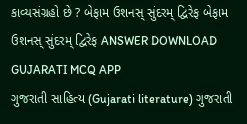કાવ્યસંગ્રહો છે ? બેફામ ઉશનસ્ સુંદરમ્ દ્વિરેફ બેફામ ઉશનસ્ સુંદરમ્ દ્વિરેફ ANSWER DOWNLOAD GUJARATI MCQ APP
ગુજરાતી સાહિત્ય (Gujarati literature) ગુજરાતી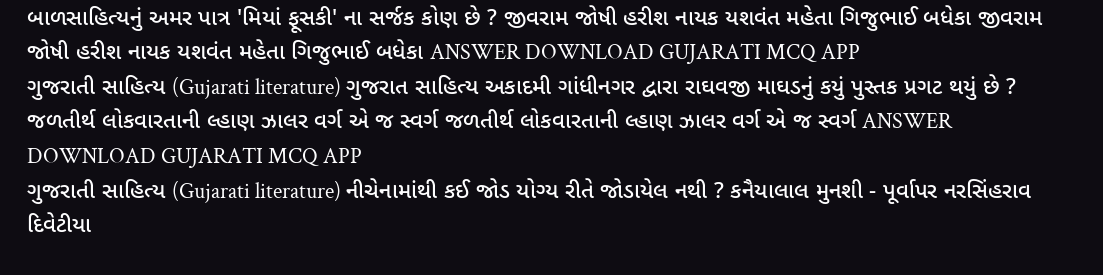બાળસાહિત્યનું અમર પાત્ર 'મિયાં ફૂસકી' ના સર્જક કોણ છે ? જીવરામ જોષી હરીશ નાયક યશવંત મહેતા ગિજુભાઈ બધેકા જીવરામ જોષી હરીશ નાયક યશવંત મહેતા ગિજુભાઈ બધેકા ANSWER DOWNLOAD GUJARATI MCQ APP
ગુજરાતી સાહિત્ય (Gujarati literature) ગુજરાત સાહિત્ય અકાદમી ગાંધીનગર દ્વારા રાઘવજી માઘડનું કયું પુસ્તક પ્રગટ થયું છે ? જળતીર્થ લોકવારતાની લ્હાણ ઝાલર વર્ગ એ જ સ્વર્ગ જળતીર્થ લોકવારતાની લ્હાણ ઝાલર વર્ગ એ જ સ્વર્ગ ANSWER DOWNLOAD GUJARATI MCQ APP
ગુજરાતી સાહિત્ય (Gujarati literature) નીચેનામાંથી કઈ જોડ યોગ્ય રીતે જોડાયેલ નથી ? કનૈયાલાલ મુનશી - પૂર્વાપર નરસિંહરાવ દિવેટીયા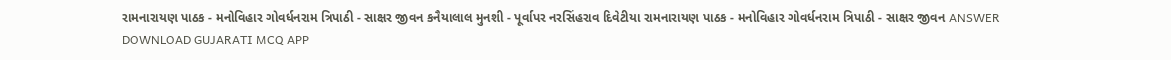રામનારાયણ પાઠક - મનોવિહાર ગોવર્ધનરામ ત્રિપાઠી - સાક્ષર જીવન કનૈયાલાલ મુનશી - પૂર્વાપર નરસિંહરાવ દિવેટીયા રામનારાયણ પાઠક - મનોવિહાર ગોવર્ધનરામ ત્રિપાઠી - સાક્ષર જીવન ANSWER DOWNLOAD GUJARATI MCQ APP